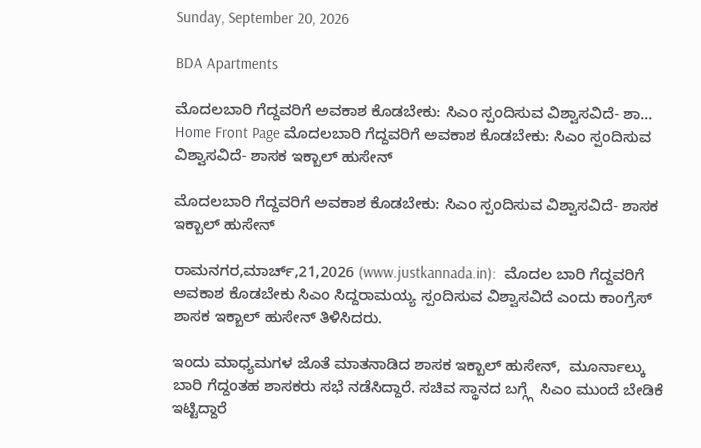Sunday, September 20, 2026

BDA Apartments

ಮೊದಲಬಾರಿ ಗೆದ್ದವರಿಗೆ ಅವಕಾಶ ಕೊಡಬೇಕು: ಸಿಎಂ ಸ್ಪಂದಿಸುವ ವಿಶ್ವಾಸವಿದೆ- ಶಾ...
Home Front Page ಮೊದಲಬಾರಿ ಗೆದ್ದವರಿಗೆ ಅವಕಾಶ ಕೊಡಬೇಕು: ಸಿಎಂ ಸ್ಪಂದಿಸುವ ವಿಶ್ವಾಸವಿದೆ- ಶಾಸಕ ಇಕ್ಬಾಲ್ ಹುಸೇನ್

ಮೊದಲಬಾರಿ ಗೆದ್ದವರಿಗೆ ಅವಕಾಶ ಕೊಡಬೇಕು: ಸಿಎಂ ಸ್ಪಂದಿಸುವ ವಿಶ್ವಾಸವಿದೆ- ಶಾಸಕ ಇಕ್ಬಾಲ್ ಹುಸೇನ್

ರಾಮನಗರ,ಮಾರ್ಚ್,21,2026 (www.justkannada.in):  ಮೊದಲ ಬಾರಿ ಗೆದ್ದವರಿಗೆ ಅವಕಾಶ ಕೊಡಬೇಕು ಸಿಎಂ ಸಿದ್ದರಾಮಯ್ಯ ಸ್ಪಂದಿಸುವ ವಿಶ್ವಾಸವಿದೆ ಎಂದು ಕಾಂಗ್ರೆಸ್ ಶಾಸಕ ಇಕ್ಬಾಲ್ ಹುಸೇನ್ ತಿಳಿಸಿದರು.

ಇಂದು ಮಾಧ್ಯಮಗಳ ಜೊತೆ ಮಾತನಾಡಿದ ಶಾಸಕ ಇಕ್ಬಾಲ್ ಹುಸೇನ್,  ಮೂರ್ನಾಲ್ಕು ಬಾರಿ ಗೆದ್ದಂತಹ ಶಾಸಕರು ಸಭೆ ನಡೆಸಿದ್ದಾರೆ. ಸಚಿವ ಸ್ಥಾನದ ಬಗ್ಗ್ಗೆ  ಸಿಎಂ ಮುಂದೆ ಬೇಡಿಕೆ ಇಟ್ಟಿದ್ದಾರೆ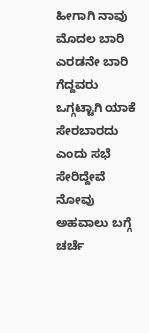ಹೀಗಾಗಿ ನಾವು ಮೊದಲ ಬಾರಿ ಎರಡನೇ ಬಾರಿ ಗೆದ್ದವರು ಒಗ್ಗಟ್ಟಾಗಿ ಯಾಕೆ ಸೇರಬಾರದು ಎಂದು ಸಭೆ ಸೇರಿದ್ದೇವೆ ನೋವು ಅಹವಾಲು ಬಗ್ಗೆ ಚರ್ಚೆ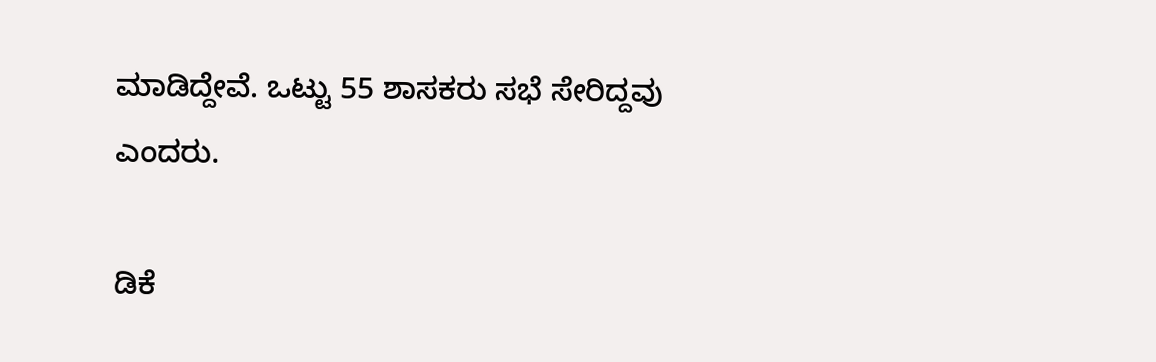ಮಾಡಿದ್ದೇವೆ. ಒಟ್ಟು 55 ಶಾಸಕರು ಸಭೆ ಸೇರಿದ್ದವು ಎಂದರು.

ಡಿಕೆ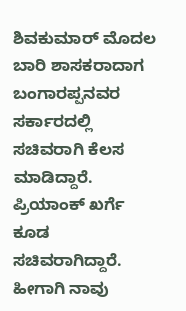ಶಿವಕುಮಾರ್ ಮೊದಲ ಬಾರಿ ಶಾಸಕರಾದಾಗ ಬಂಗಾರಪ್ಪನವರ ಸರ್ಕಾರದಲ್ಲಿ ಸಚಿವರಾಗಿ ಕೆಲಸ ಮಾಡಿದ್ದಾರೆ.  ಪ್ರಿಯಾಂಕ್ ಖರ್ಗೆ ಕೂಡ ಸಚಿವರಾಗಿದ್ದಾರೆ. ಹೀಗಾಗಿ ನಾವು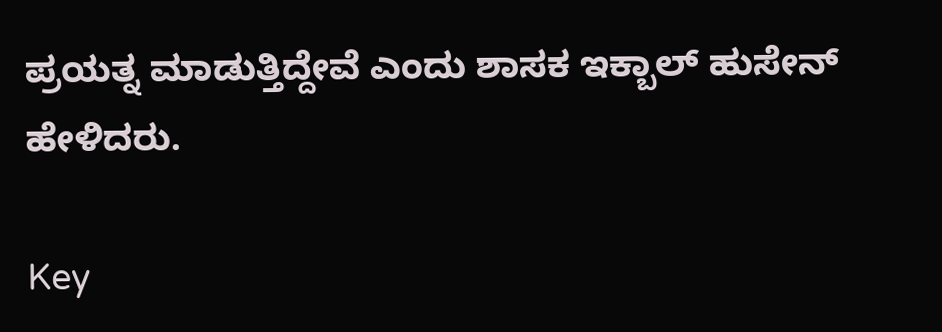ಪ್ರಯತ್ನ ಮಾಡುತ್ತಿದ್ದೇವೆ ಎಂದು ಶಾಸಕ ಇಕ್ಬಾಲ್ ಹುಸೇನ್ ಹೇಳಿದರು.

Key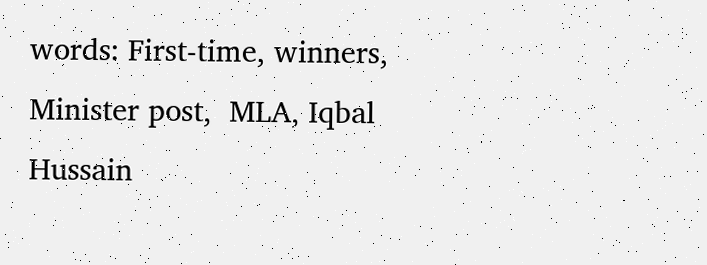words: First-time, winners, Minister post,  MLA, Iqbal Hussain